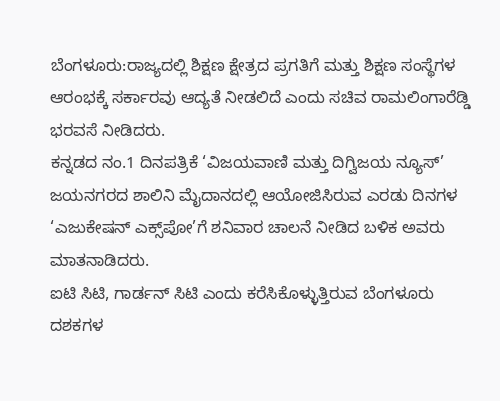ಬೆಂಗಳೂರು:ರಾಜ್ಯದಲ್ಲಿ ಶಿಕ್ಷಣ ಕ್ಷೇತ್ರದ ಪ್ರಗತಿಗೆ ಮತ್ತು ಶಿಕ್ಷಣ ಸಂಸ್ಥೆಗಳ ಆರಂಭಕ್ಕೆ ಸರ್ಕಾರವು ಆದ್ಯತೆ ನೀಡಲಿದೆ ಎಂದು ಸಚಿವ ರಾಮಲಿಂಗಾರೆಡ್ಡಿ ಭರವಸೆ ನೀಡಿದರು.
ಕನ್ನಡದ ನಂ.1 ದಿನಪತ್ರಿಕೆ ‘ವಿಜಯವಾಣಿ ಮತ್ತು ದಿಗ್ವಿಜಯ ನ್ಯೂಸ್’ ಜಯನಗರದ ಶಾಲಿನಿ ಮೈದಾನದಲ್ಲಿ ಆಯೋಜಿಸಿರುವ ಎರಡು ದಿನಗಳ ‘ಎಜುಕೇಷನ್ ಎಕ್ಸ್‌ಪೋ’ಗೆ ಶನಿವಾರ ಚಾಲನೆ ನೀಡಿದ ಬಳಿಕ ಅವರು ಮಾತನಾಡಿದರು.
ಐಟಿ ಸಿಟಿ, ಗಾರ್ಡನ್ ಸಿಟಿ ಎಂದು ಕರೆಸಿಕೊಳ್ಳುತ್ತಿರುವ ಬೆಂಗಳೂರು ದಶಕಗಳ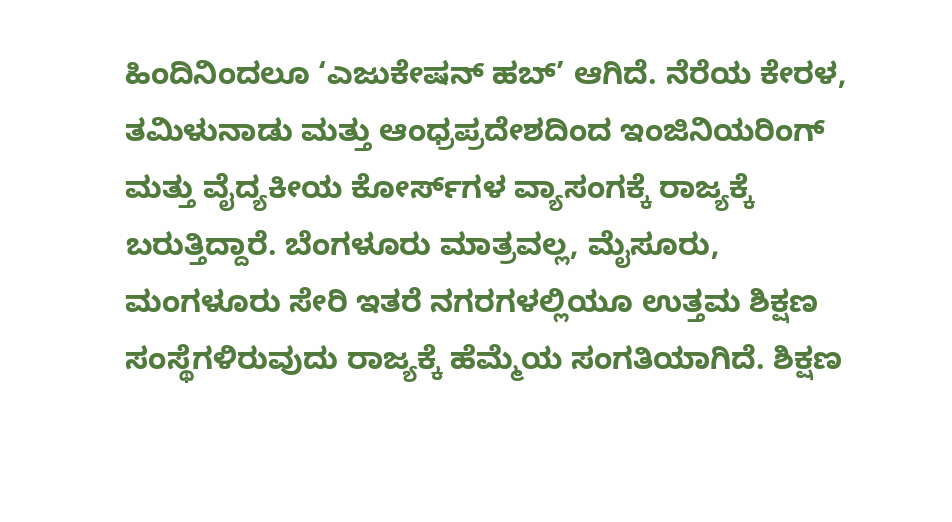ಹಿಂದಿನಿಂದಲೂ ‘ಎಜುಕೇಷನ್ ಹಬ್’ ಆಗಿದೆ. ನೆರೆಯ ಕೇರಳ, ತಮಿಳುನಾಡು ಮತ್ತು ಆಂಧ್ರಪ್ರದೇಶದಿಂದ ಇಂಜಿನಿಯರಿಂಗ್ ಮತ್ತು ವೈದ್ಯಕೀಯ ಕೋರ್ಸ್‌ಗಳ ವ್ಯಾಸಂಗಕ್ಕೆ ರಾಜ್ಯಕ್ಕೆ ಬರುತ್ತಿದ್ದಾರೆ. ಬೆಂಗಳೂರು ಮಾತ್ರವಲ್ಲ, ಮೈಸೂರು, ಮಂಗಳೂರು ಸೇರಿ ಇತರೆ ನಗರಗಳಲ್ಲಿಯೂ ಉತ್ತಮ ಶಿಕ್ಷಣ ಸಂಸ್ಥೆಗಳಿರುವುದು ರಾಜ್ಯಕ್ಕೆ ಹೆಮ್ಮೆಯ ಸಂಗತಿಯಾಗಿದೆ. ಶಿಕ್ಷಣ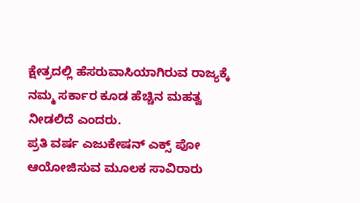ಕ್ಷೇತ್ರದಲ್ಲಿ ಹೆಸರುವಾಸಿಯಾಗಿರುವ ರಾಜ್ಯಕ್ಕೆ ನಮ್ಮ ಸರ್ಕಾರ ಕೂಡ ಹೆಚ್ಚಿನ ಮಹತ್ವ ನೀಡಲಿದೆ ಎಂದರು.
ಪ್ರತಿ ವರ್ಷ ಎಜುಕೇಷನ್ ಎಕ್ಸ್ ಪೋ ಆಯೋಜಿಸುವ ಮೂಲಕ ಸಾವಿರಾರು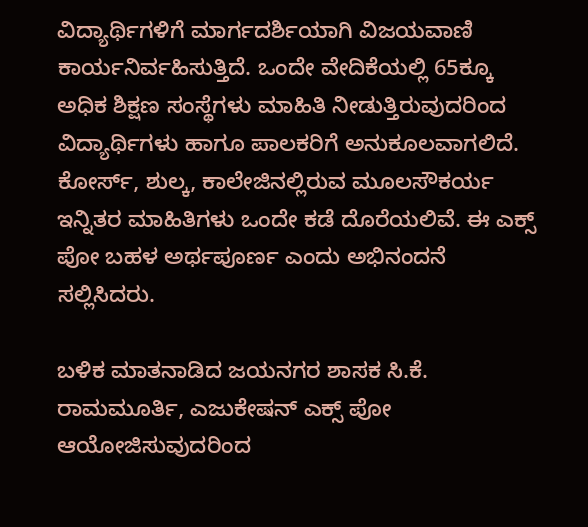ವಿದ್ಯಾರ್ಥಿಗಳಿಗೆ ಮಾರ್ಗದರ್ಶಿಯಾಗಿ ವಿಜಯವಾಣಿ ಕಾರ್ಯನಿರ್ವಹಿಸುತ್ತಿದೆ. ಒಂದೇ ವೇದಿಕೆಯಲ್ಲಿ 65ಕ್ಕೂ ಅಧಿಕ ಶಿಕ್ಷಣ ಸಂಸ್ಥೆಗಳು ಮಾಹಿತಿ ನೀಡುತ್ತಿರುವುದರಿಂದ ವಿದ್ಯಾರ್ಥಿಗಳು ಹಾಗೂ ಪಾಲಕರಿಗೆ ಅನುಕೂಲವಾಗಲಿದೆ. ಕೋರ್ಸ್, ಶುಲ್ಕ, ಕಾಲೇಜಿನಲ್ಲಿರುವ ಮೂಲಸೌಕರ್ಯ ಇನ್ನಿತರ ಮಾಹಿತಿಗಳು ಒಂದೇ ಕಡೆ ದೊರೆಯಲಿವೆ. ಈ ಎಕ್ಸ್ ಪೋ ಬಹಳ ಅರ್ಥಪೂರ್ಣ ಎಂದು ಅಭಿನಂದನೆ ಸಲ್ಲಿಸಿದರು.

ಬಳಿಕ ಮಾತನಾಡಿದ ಜಯನಗರ ಶಾಸಕ ಸಿ.ಕೆ. ರಾಮಮೂರ್ತಿ, ಎಜುಕೇಷನ್ ಎಕ್ಸ್ ಪೋ ಆಯೋಜಿಸುವುದರಿಂದ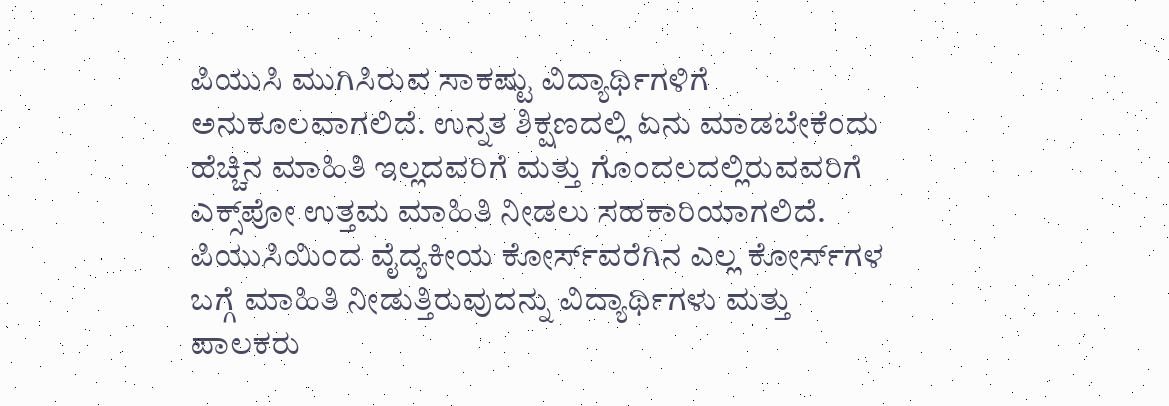ಪಿಯುಸಿ ಮುಗಿಸಿರುವ ಸಾಕಷ್ಟು ವಿದ್ಯಾರ್ಥಿಗಳಿಗೆ ಅನುಕೂಲವಾಗಲಿದೆ. ಉನ್ನತ ಶಿಕ್ಷಣದಲ್ಲಿ ಏನು ಮಾಡಬೇಕೆಂದು ಹೆಚ್ಚಿನ ಮಾಹಿತಿ ಇಲ್ಲದವರಿಗೆ ಮತ್ತು ಗೊಂದಲದಲ್ಲಿರುವವರಿಗೆ ಎಕ್ಸ್‌ಪೋ ಉತ್ತಮ ಮಾಹಿತಿ ನೀಡಲು ಸಹಕಾರಿಯಾಗಲಿದೆ. ಪಿಯುಸಿಯಿಂದ ವೈದ್ಯಕೀಯ ಕೋರ್ಸ್‌ವರೆಗಿನ ಎಲ್ಲ ಕೋರ್ಸ್‌ಗಳ ಬಗ್ಗೆ ಮಾಹಿತಿ ನೀಡುತ್ತಿರುವುದನ್ನು ವಿದ್ಯಾರ್ಥಿಗಳು ಮತ್ತು ಪಾಲಕರು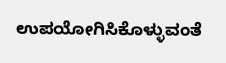ಉಪಯೋಗಿಸಿಕೊಳ್ಳುವಂತೆ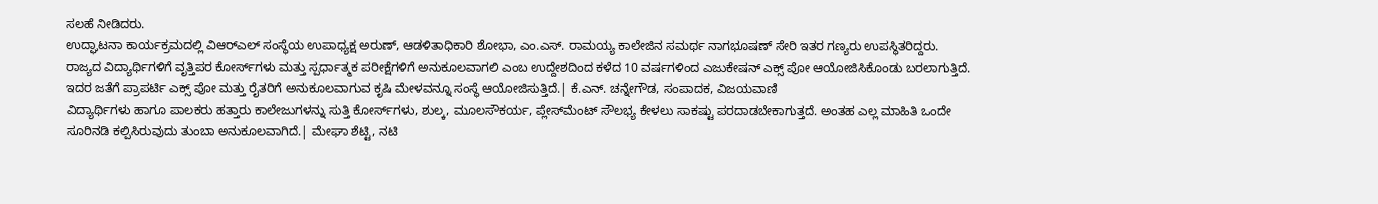ಸಲಹೆ ನೀಡಿದರು.
ಉದ್ಘಾಟನಾ ಕಾರ್ಯಕ್ರಮದಲ್ಲಿ ವಿಆರ್‌ಎಲ್ ಸಂಸ್ಥೆಯ ಉಪಾಧ್ಯಕ್ಷ ಅರುಣ್, ಆಡಳಿತಾಧಿಕಾರಿ ಶೋಭಾ, ಎಂ.ಎಸ್. ರಾಮಯ್ಯ ಕಾಲೇಜಿನ ಸಮರ್ಥ ನಾಗಭೂಷಣ್ ಸೇರಿ ಇತರ ಗಣ್ಯರು ಉಪಸ್ಥಿತರಿದ್ದರು.
ರಾಜ್ಯದ ವಿದ್ಯಾರ್ಥಿಗಳಿಗೆ ವೃತ್ತಿಪರ ಕೋರ್ಸ್‌ಗಳು ಮತ್ತು ಸ್ಪರ್ಧಾತ್ಮಕ ಪರೀಕ್ಷೆಗಳಿಗೆ ಅನುಕೂಲವಾಗಲಿ ಎಂಬ ಉದ್ದೇಶದಿಂದ ಕಳೆದ 10 ವರ್ಷಗಳಿಂದ ಎಜುಕೇಷನ್ ಎಕ್ಸ್ ಪೋ ಆಯೋಜಿಸಿಕೊಂಡು ಬರಲಾಗುತ್ತಿದೆ. ಇದರ ಜತೆಗೆ ಪ್ರಾಪರ್ಟಿ ಎಕ್ಸ್ ಪೋ ಮತ್ತು ರೈತರಿಗೆ ಅನುಕೂಲವಾಗುವ ಕೃಷಿ ಮೇಳವನ್ನೂ ಸಂಸ್ಥೆ ಆಯೋಜಿಸುತ್ತಿದೆ.| ಕೆ.ಎನ್. ಚನ್ನೇಗೌಡ, ಸಂಪಾದಕ, ವಿಜಯವಾಣಿ
ವಿದ್ಯಾರ್ಥಿಗಳು ಹಾಗೂ ಪಾಲಕರು ಹತ್ತಾರು ಕಾಲೇಜುಗಳನ್ನು ಸುತ್ತಿ ಕೋರ್ಸ್‌ಗಳು, ಶುಲ್ಕ, ಮೂಲಸೌಕರ್ಯ, ಪ್ಲೇಸ್‌ಮೆಂಟ್ ಸೌಲಭ್ಯ ಕೇಳಲು ಸಾಕಷ್ಟು ಪರದಾಡಬೇಕಾಗುತ್ತದೆ. ಅಂತಹ ಎಲ್ಲ ಮಾಹಿತಿ ಒಂದೇ ಸೂರಿನಡಿ ಕಲ್ಪಿಸಿರುವುದು ತುಂಬಾ ಅನುಕೂಲವಾಗಿದೆ.| ಮೇಘಾ ಶೆಟ್ಟಿ, ನಟಿ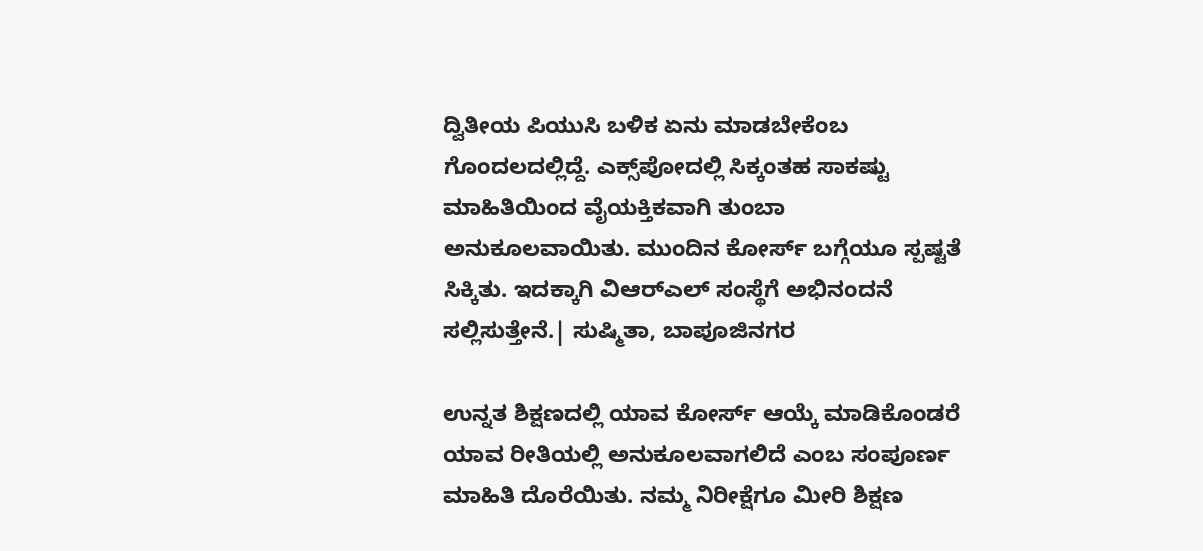ದ್ವಿತೀಯ ಪಿಯುಸಿ ಬಳಿಕ ಏನು ಮಾಡಬೇಕೆಂಬ ಗೊಂದಲದಲ್ಲಿದ್ದೆ. ಎಕ್ಸ್‌ಪೋದಲ್ಲಿ ಸಿಕ್ಕಂತಹ ಸಾಕಷ್ಟು ಮಾಹಿತಿಯಿಂದ ವೈಯಕ್ತಿಕವಾಗಿ ತುಂಬಾ ಅನುಕೂಲವಾಯಿತು. ಮುಂದಿನ ಕೋರ್ಸ್ ಬಗ್ಗೆಯೂ ಸ್ಪಷ್ಟತೆ ಸಿಕ್ಕಿತು. ಇದಕ್ಕಾಗಿ ವಿಆರ್‌ಎಲ್ ಸಂಸ್ಥೆಗೆ ಅಭಿನಂದನೆ ಸಲ್ಲಿಸುತ್ತೇನೆ.| ಸುಷ್ಮಿತಾ, ಬಾಪೂಜಿನಗರ

ಉನ್ನತ ಶಿಕ್ಷಣದಲ್ಲಿ ಯಾವ ಕೋರ್ಸ್ ಆಯ್ಕೆ ಮಾಡಿಕೊಂಡರೆ ಯಾವ ರೀತಿಯಲ್ಲಿ ಅನುಕೂಲವಾಗಲಿದೆ ಎಂಬ ಸಂಪೂರ್ಣ ಮಾಹಿತಿ ದೊರೆಯಿತು. ನಮ್ಮ ನಿರೀಕ್ಷೆಗೂ ಮೀರಿ ಶಿಕ್ಷಣ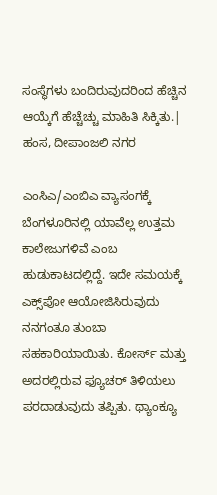ಸಂಸ್ಥೆಗಳು ಬಂದಿರುವುದರಿಂದ ಹೆಚ್ಚಿನ ಆಯ್ಕೆಗೆ ಹೆಚ್ಚೆಚ್ಚು ಮಾಹಿತಿ ಸಿಕ್ಕಿತು.| ಹಂಸ, ದೀಪಾಂಜಲಿ ನಗರ

ಎಂಸಿಎ/ಎಂಬಿಎ ವ್ಯಾಸಂಗಕ್ಕೆ ಬೆಂಗಳೂರಿನಲ್ಲಿ ಯಾವೆಲ್ಲ ಉತ್ತಮ ಕಾಲೇಜುಗಳಿವೆ ಎಂಬ ಹುಡುಕಾಟದಲ್ಲಿದ್ದೆ. ಇದೇ ಸಮಯಕ್ಕೆ ಎಕ್ಸ್‌ಪೋ ಆಯೋಜಿಸಿರುವುದು ನನಗಂತೂ ತುಂಬಾ ಸಹಕಾರಿಯಾಯಿತು. ಕೋರ್ಸ್ ಮತ್ತು ಅದರಲ್ಲಿರುವ ಫ್ಯೂಚರ್ ತಿಳಿಯಲು ಪರದಾಡುವುದು ತಪ್ಪಿತು. ಥ್ಯಾಂಕ್ಯೂ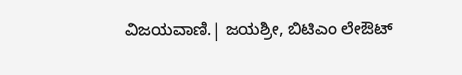ವಿಜಯವಾಣಿ.| ಜಯಶ್ರೀ, ಬಿಟಿಎಂ ಲೇಔಟ್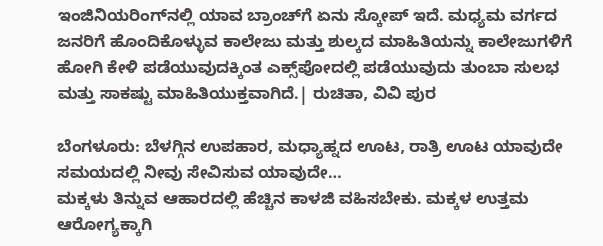ಇಂಜಿನಿಯರಿಂಗ್‌ನಲ್ಲಿ ಯಾವ ಬ್ರಾಂಚ್‌ಗೆ ಏನು ಸ್ಕೋಪ್ ಇದೆ. ಮಧ್ಯಮ ವರ್ಗದ ಜನರಿಗೆ ಹೊಂದಿಕೊಳ್ಳುವ ಕಾಲೇಜು ಮತ್ತು ಶುಲ್ಕದ ಮಾಹಿತಿಯನ್ನು ಕಾಲೇಜುಗಳಿಗೆ ಹೋಗಿ ಕೇಳಿ ಪಡೆಯುವುದಕ್ಕಿಂತ ಎಕ್ಸ್‌ಪೋದಲ್ಲಿ ಪಡೆಯುವುದು ತುಂಬಾ ಸುಲಭ ಮತ್ತು ಸಾಕಷ್ಟು ಮಾಹಿತಿಯುಕ್ತವಾಗಿದೆ.| ರುಚಿತಾ, ವಿವಿ ಪುರ

ಬೆಂಗಳೂರು: ಬೆಳಗ್ಗಿನ ಉಪಹಾರ, ಮಧ್ಯಾಹ್ನದ ಊಟ, ರಾತ್ರಿ ಊಟ ಯಾವುದೇ ಸಮಯದಲ್ಲಿ ನೀವು ಸೇವಿಸುವ ಯಾವುದೇ…
ಮಕ್ಕಳು ತಿನ್ನುವ ಆಹಾರದಲ್ಲಿ ಹೆಚ್ಚಿನ ಕಾಳಜಿ ವಹಿಸಬೇಕು. ಮಕ್ಕಳ ಉತ್ತಮ ಆರೋಗ್ಯಕ್ಕಾಗಿ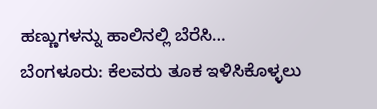ಹಣ್ಣುಗಳನ್ನು ಹಾಲಿನಲ್ಲಿ ಬೆರೆಸಿ…
ಬೆಂಗಳೂರು: ಕೆಲವರು ತೂಕ ಇಳಿಸಿಕೊಳ್ಳಲು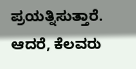ಪ್ರಯತ್ನಿಸುತ್ತಾರೆ. ಆದರೆ, ಕೆಲವರು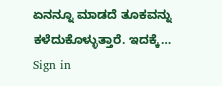ಏನನ್ನೂ ಮಾಡದೆ ತೂಕವನ್ನು ಕಳೆದುಕೊಳ್ಳುತ್ತಾರೆ. ಇದಕ್ಕೆ…
Sign in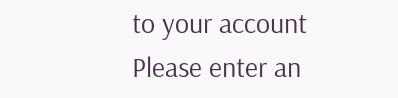to your account
Please enter an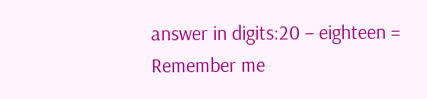answer in digits:20 − eighteen =
Remember me